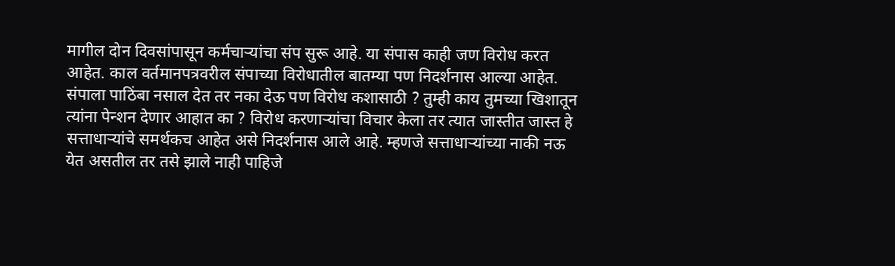मागील दोन दिवसांपासून कर्मचाऱ्यांचा संप सुरू आहे. या संपास काही जण विरोध करत आहेत. काल वर्तमानपत्रवरील संपाच्या विरोधातील बातम्या पण निदर्शनास आल्या आहेत. संपाला पाठिंबा नसाल देत तर नका देऊ पण विरोध कशासाठी ? तुम्ही काय तुमच्या खिशातून त्यांना पेन्शन देणार आहात का ? विरोध करणाऱ्यांचा विचार केला तर त्यात जास्तीत जास्त हे सत्ताधाऱ्यांचे समर्थकच आहेत असे निदर्शनास आले आहे. म्हणजे सत्ताधाऱ्यांच्या नाकी नऊ येत असतील तर तसे झाले नाही पाहिजे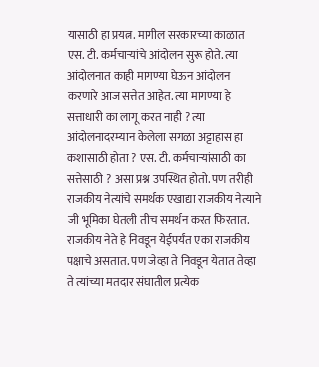यासाठी हा प्रयत्न. मागील सरकारच्या काळात एस. टी. कर्मचाऱ्यांचे आंदोलन सुरू होते. त्या आंदोलनात काही मागण्या घेऊन आंदोलन करणारे आज सत्तेत आहेत. त्या मागण्या हे सत्ताधारी का लागू करत नाही ? त्या आंदोलनादरम्यान केलेला सगळा अट्टाहास हा कशासाठी होता ? एस. टी. कर्मचाऱ्यांसाठी का सत्तेसाठी ? असा प्रश्न उपस्थित होतो. पण तरीही राजकीय नेत्यांचे समर्थक एखाद्या राजकीय नेत्याने जी भूमिका घेतली तीच समर्थन करत फिरतात. राजकीय नेते हे निवडून येईपर्यंत एका राजकीय पक्षाचे असतात. पण जेव्हा ते निवडून येतात तेव्हा ते त्यांच्या मतदार संघातील प्रत्येक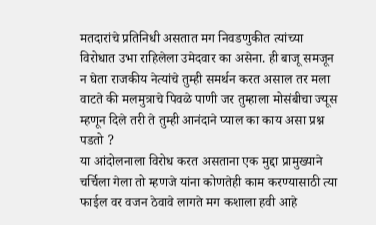मतदारांचे प्रतिनिधी असतात मग निवडणुकीत त्यांच्या विरोधात उभा राहिलेला उमेदवार का असेना. ही बाजू समजून न घेता राजकीय नेत्यांचे तुम्ही समर्थन करत असाल तर मला वाटते की मलमुत्राचे पिवळे पाणी जर तुम्हाला मोसंबीचा ज्यूस म्हणून दिले तरी ते तुम्ही आनंदाने प्याल का काय असा प्रश्न पडतो ?
या आंदोलनाला विरोध करत असताना एक मुद्दा प्रामुख्याने चर्चिला गेला तो म्हणजे यांना कोणतेही काम करण्यासाठी त्या फाईल वर वजन ठेवावे लागते मग कशाला हवी आहे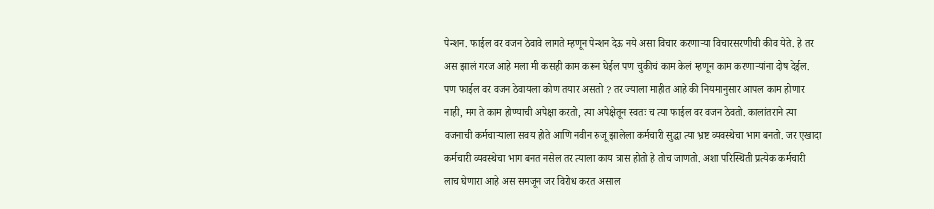पेन्शन. फाईल वर वजन ठेवावे लागते म्हणून पेन्शन देऊ नये असा विचार करणाऱ्या विचारसरणीची कीव येते. हे तर अस झालं गरज आहे मला मी कसही काम करून घेईल पण चुकीचं काम केलं म्हणून काम करणाऱ्यांना दोष देईल. पण फाईल वर वजन ठेवायला कोण तयार असतो ? तर ज्याला माहीत आहे की नियमानुसार आपल काम होणार नाही, मग ते काम होण्याची अपेक्षा करतो, त्या अपेक्षेतून स्वतः च त्या फाईल वर वजन ठेवतो. कालांतराने त्या वजनाची कर्मचाऱ्याला सवय होते आणि नवीन रुजू झालेला कर्मचारी सुद्धा त्या भ्रष्ट व्यवस्थेचा भाग बनतो. जर एखादा कर्मचारी व्यवस्थेचा भाग बनत नसेल तर त्याला काय त्रास होतो हे तोच जाणतो. अशा परिस्थिती प्रत्येक कर्मचारी लाच घेणारा आहे अस समजून जर विरोध करत असाल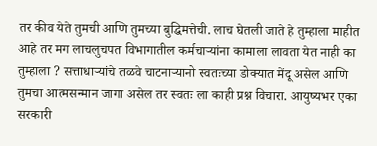तर कीव येते तुमची आणि तुमच्या बुद्धिमत्तेची. लाच घेतली जाते हे तुम्हाला माहीत आहे तर मग लाचलुचपत विभागातील कर्मचाऱ्यांना कामाला लावता येत नाही का तुम्हाला ? सत्ताधाऱ्यांचे तळवे चाटनाऱ्यानो स्वतःच्या डोक्यात मेंदू असेल आणि तुमचा आत्मसन्मान जागा असेल तर स्वतः ला काही प्रश्न विचारा. आयुष्यभर एका सरकारी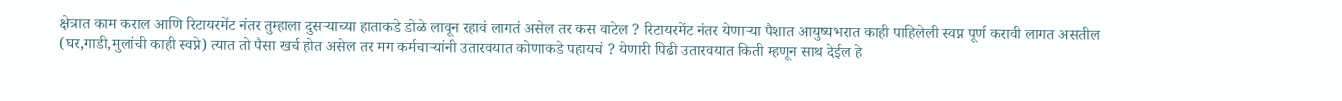क्षेत्रात काम कराल आणि रिटायरमेंट नंतर तुम्हाला दुसऱ्याच्या हाताकडे डोळे लावून रहावं लागतं असेल तर कस वाटेल ? रिटायरमेंट नंतर येणाऱ्या पैशात आयुष्यभरात काही पाहिलेली स्वप्न पूर्ण करावी लागत असतील (घर,गाडी,मुलांची काही स्वप्ने) त्यात तो पैसा खर्च होत असेल तर मग कर्मचाऱ्यांनी उतारवयात कोणाकडे पहायचं ? येणारी पिढी उतारवयात किती म्हणून साथ देईल हे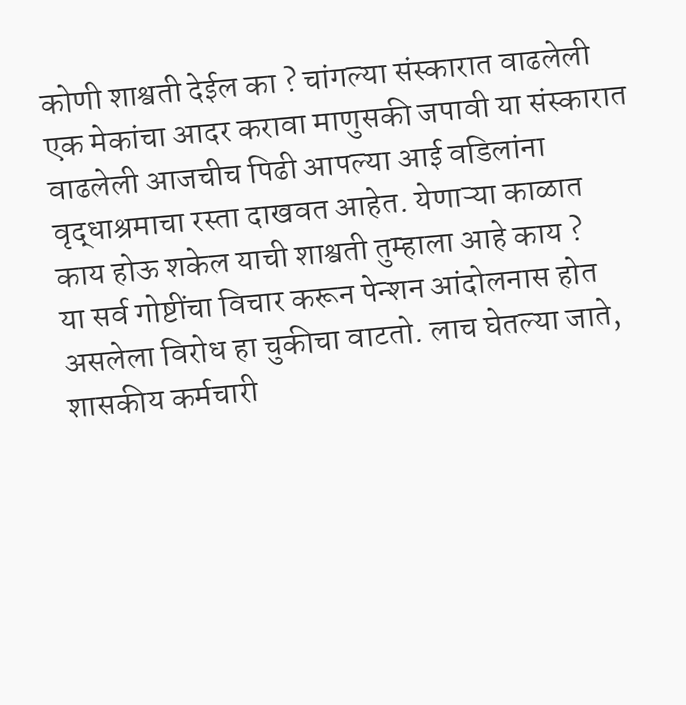कोणी शाश्वती देईल का ? चांगल्या संस्कारात वाढलेली एक मेकांचा आदर करावा माणुसकी जपावी या संस्कारात वाढलेली आजचीच पिढी आपल्या आई वडिलांना वृद्धाश्रमाचा रस्ता दाखवत आहेत. येणाऱ्या काळात काय होऊ शकेल याची शाश्वती तुम्हाला आहे काय ?
या सर्व गोष्टींचा विचार करून पेन्शन आंदोलनास होत असलेला विरोध हा चुकीचा वाटतो. लाच घेतल्या जाते, शासकीय कर्मचारी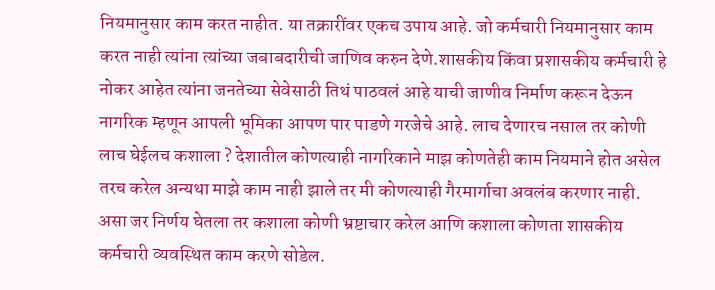नियमानुसार काम करत नाहीत. या तक्रारींवर एकच उपाय आहे. जो कर्मचारी नियमानुसार काम करत नाही त्यांना त्यांच्या जबाबदारीची जाणिव करुन देणे.शासकीय किंवा प्रशासकीय कर्मचारी हे नोकर आहेत त्यांना जनतेच्या सेवेसाठी तिथं पाठवलं आहे याची जाणीव निर्माण करून देऊन नागरिक म्हणून आपली भूमिका आपण पार पाडणे गरजेचे आहे. लाच देणारच नसाल तर कोणी लाच घेईलच कशाला ? देशातील कोणत्याही नागरिकाने माझ कोणतेही काम नियमाने होत असेल तरच करेल अन्यथा माझे काम नाही झाले तर मी कोणत्याही गैरमार्गाचा अवलंब करणार नाही. असा जर निर्णय घेतला तर कशाला कोणी भ्रष्टाचार करेल आणि कशाला कोणता शासकीय कर्मचारी व्यवस्थित काम करणे सोडेल.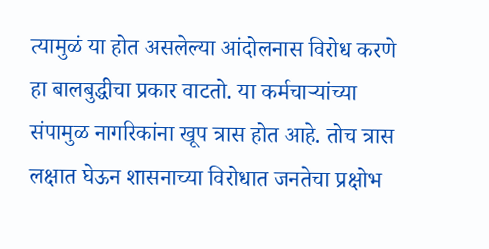त्यामुळं या होत असलेल्या आंदोलनास विरोध करणे हा बालबुद्धीचा प्रकार वाटतो. या कर्मचाऱ्यांच्या संपामुळ नागरिकांना खूप त्रास होत आहे. तोच त्रास लक्षात घेऊन शासनाच्या विरोधात जनतेचा प्रक्षोभ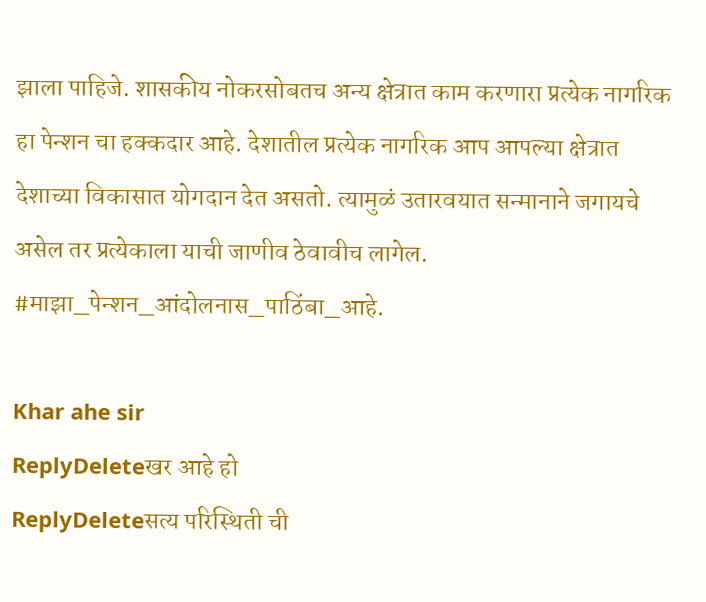झाला पाहिजे. शासकीय नोकरसोबतच अन्य क्षेत्रात काम करणारा प्रत्येक नागरिक हा पेन्शन चा हक्कदार आहे. देशातील प्रत्येक नागरिक आप आपल्या क्षेत्रात देशाच्या विकासात योगदान देत असतो. त्यामुळं उतारवयात सन्मानाने जगायचे असेल तर प्रत्येकाला याची जाणीव ठेवावीच लागेल.
#माझा_पेन्शन_आंदोलनास_पाठिंबा_आहे.

Khar ahe sir
ReplyDeleteखर आहे हो
ReplyDeleteसत्य परिस्थिती ची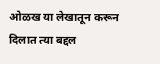ओळख या लेखातून करून दिलात त्या बद्दल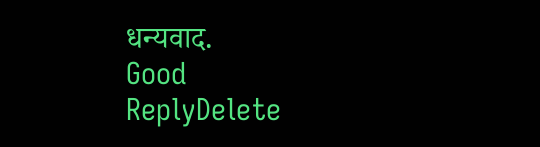धन्यवाद.
Good
ReplyDelete